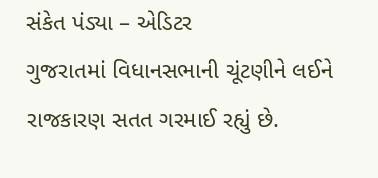સંકેત પંડ્યા – એડિટર
ગુજરાતમાં વિધાનસભાની ચૂંટણીને લઈને રાજકારણ સતત ગરમાઈ રહ્યું છે.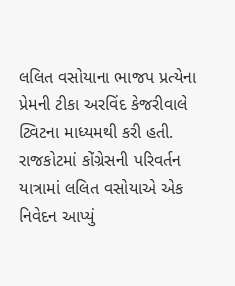લલિત વસોયાના ભાજપ પ્રત્યેના પ્રેમની ટીકા અરવિંદ કેજરીવાલે ટ્વિટના માધ્યમથી કરી હતી. રાજકોટમાં કોંગ્રેસની પરિવર્તન યાત્રામાં લલિત વસોયાએ એક નિવેદન આપ્યું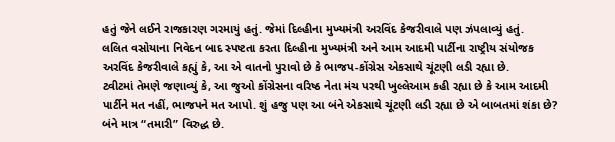હતું જેને લઈને રાજકારણ ગરમાયું હતું. જેમાં દિલ્હીના મુખ્યમંત્રી અરવિંદ કેજરીવાલે પણ ઝંપલાવ્યું હતું.
લલિત વસોયાના નિવેદન બાદ સ્પષ્ટતા કરતા દિલ્હીના મુખ્યમંત્રી અને આમ આદમી પાર્ટીના રાષ્ટ્રીય સંયોજક અરવિંદ કેજરીવાલે કહ્યું કે, આ એ વાતનો પુરાવો છે કે ભાજપ-કોંગ્રેસ એકસાથે ચૂંટણી લડી રહ્યા છે.
ટ્વીટમાં તેમણે જણાવ્યું કે, આ જુઓ કોંગ્રેસના વરિષ્ઠ નેતા મંચ પરથી ખુલ્લેઆમ કહી રહ્યા છે કે આમ આદમી પાર્ટીને મત નહીં, ભાજપને મત આપો. શું હજુ પણ આ બંને એકસાથે ચૂંટણી લડી રહ્યા છે એ બાબતમાં શંકા છે? બંને માત્ર “તમારી” વિરુદ્ધ છે.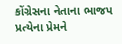કોંગ્રેસના નેતાના ભાજપ પ્રત્યેના પ્રેમને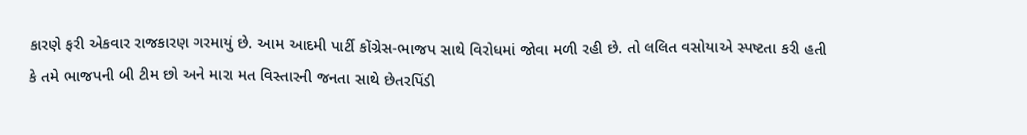કારણે ફરી એકવાર રાજકારણ ગરમાયું છે. આમ આદમી પાર્ટી કોંગ્રેસ-ભાજપ સાથે વિરોધમાં જોવા મળી રહી છે. તો લલિત વસોયાએ સ્પષ્ટતા કરી હતી કે તમે ભાજપની બી ટીમ છો અને મારા મત વિસ્તારની જનતા સાથે છેતરપિંડી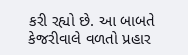કરી રહ્યો છે. આ બાબતે કેજરીવાલે વળતો પ્રહાર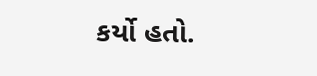કર્યો હતો.